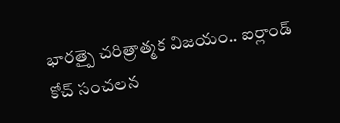భారత్పై చరిత్రాత్మక విజయం.. ఐర్లాండ్ కోచ్ సంచలన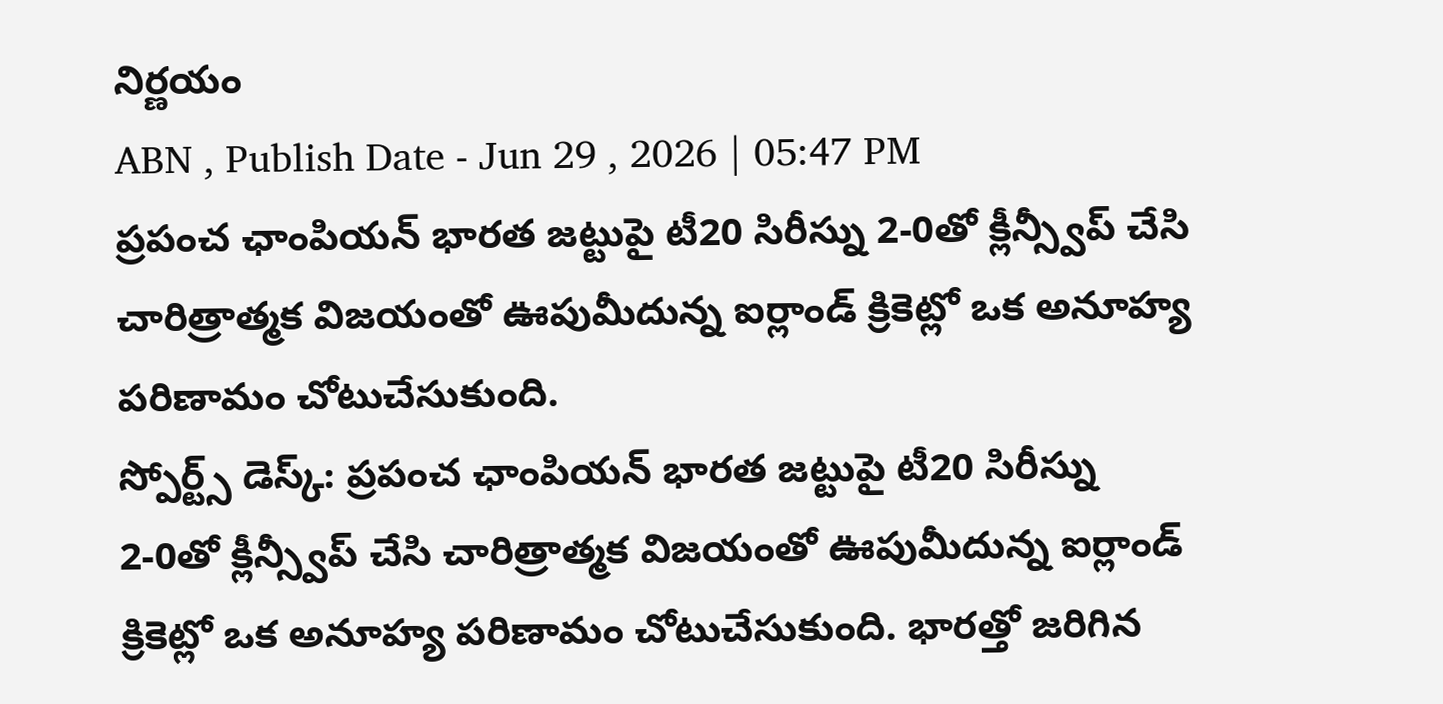నిర్ణయం
ABN , Publish Date - Jun 29 , 2026 | 05:47 PM
ప్రపంచ ఛాంపియన్ భారత జట్టుపై టీ20 సిరీస్ను 2-0తో క్లీన్స్వీప్ చేసి చారిత్రాత్మక విజయంతో ఊపుమీదున్న ఐర్లాండ్ క్రికెట్లో ఒక అనూహ్య పరిణామం చోటుచేసుకుంది.
స్పోర్ట్స్ డెస్క్: ప్రపంచ ఛాంపియన్ భారత జట్టుపై టీ20 సిరీస్ను 2-0తో క్లీన్స్వీప్ చేసి చారిత్రాత్మక విజయంతో ఊపుమీదున్న ఐర్లాండ్ క్రికెట్లో ఒక అనూహ్య పరిణామం చోటుచేసుకుంది. భారత్తో జరిగిన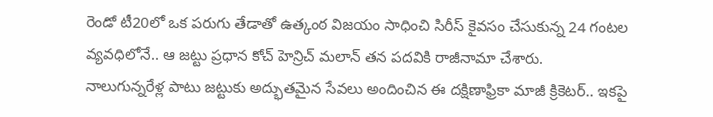రెండో టీ20లో ఒక పరుగు తేడాతో ఉత్కంఠ విజయం సాధించి సిరీస్ కైవసం చేసుకున్న 24 గంటల వ్యవధిలోనే.. ఆ జట్టు ప్రధాన కోచ్ హెన్రిచ్ మలాన్ తన పదవికి రాజీనామా చేశారు.
నాలుగున్నరేళ్ల పాటు జట్టుకు అద్భుతమైన సేవలు అందించిన ఈ దక్షిణాఫ్రికా మాజీ క్రికెటర్.. ఇకపై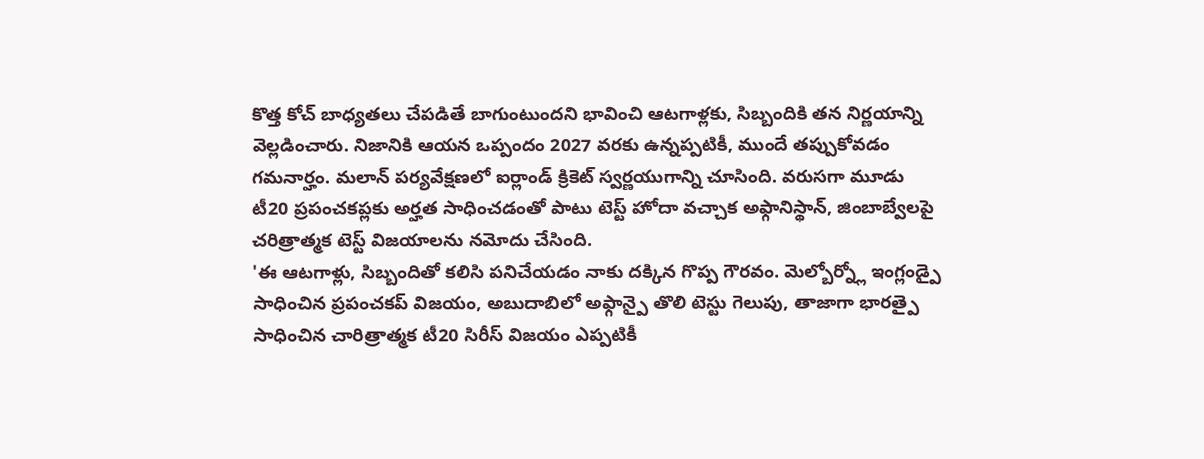కొత్త కోచ్ బాధ్యతలు చేపడితే బాగుంటుందని భావించి ఆటగాళ్లకు, సిబ్బందికి తన నిర్ణయాన్ని వెల్లడించారు. నిజానికి ఆయన ఒప్పందం 2027 వరకు ఉన్నప్పటికీ, ముందే తప్పుకోవడం గమనార్హం. మలాన్ పర్యవేక్షణలో ఐర్లాండ్ క్రికెట్ స్వర్ణయుగాన్ని చూసింది. వరుసగా మూడు టీ20 ప్రపంచకప్లకు అర్హత సాధించడంతో పాటు టెస్ట్ హోదా వచ్చాక అఫ్గానిస్థాన్, జింబాబ్వేలపై చరిత్రాత్మక టెస్ట్ విజయాలను నమోదు చేసింది.
'ఈ ఆటగాళ్లు, సిబ్బందితో కలిసి పనిచేయడం నాకు దక్కిన గొప్ప గౌరవం. మెల్బోర్న్లో ఇంగ్లండ్పై సాధించిన ప్రపంచకప్ విజయం, అబుదాబిలో అఫ్గాన్పై తొలి టెస్టు గెలుపు, తాజాగా భారత్పై సాధించిన చారిత్రాత్మక టీ20 సిరీస్ విజయం ఎప్పటికీ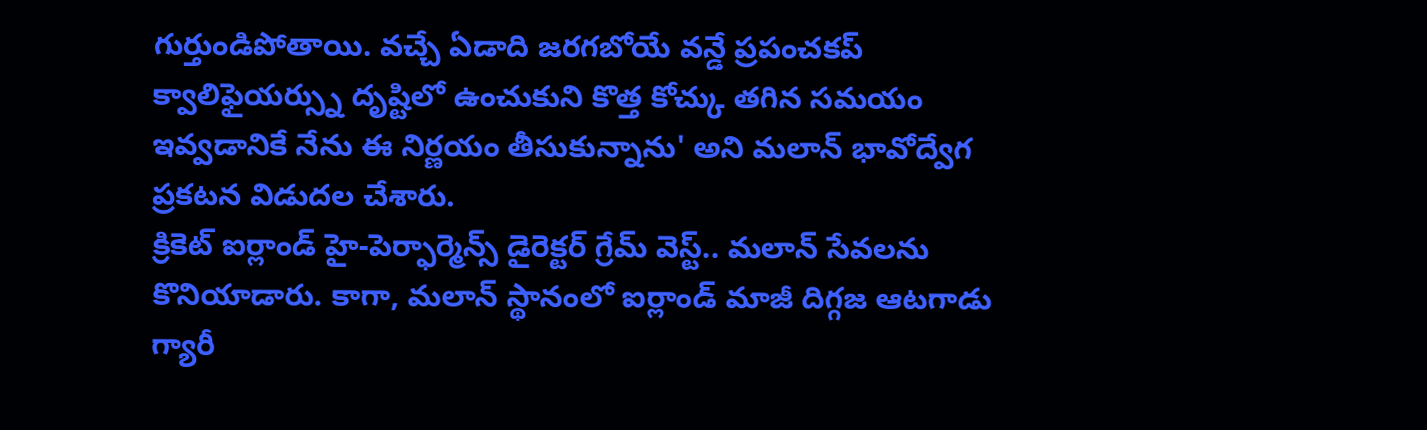గుర్తుండిపోతాయి. వచ్చే ఏడాది జరగబోయే వన్డే ప్రపంచకప్ క్వాలిఫైయర్స్ను దృష్టిలో ఉంచుకుని కొత్త కోచ్కు తగిన సమయం ఇవ్వడానికే నేను ఈ నిర్ణయం తీసుకున్నాను' అని మలాన్ భావోద్వేగ ప్రకటన విడుదల చేశారు.
క్రికెట్ ఐర్లాండ్ హై-పెర్ఫార్మెన్స్ డైరెక్టర్ గ్రేమ్ వెస్ట్.. మలాన్ సేవలను కొనియాడారు. కాగా, మలాన్ స్థానంలో ఐర్లాండ్ మాజీ దిగ్గజ ఆటగాడు గ్యారీ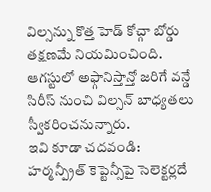విల్సన్ను కొత్త హెడ్ కోచ్గా బోర్డు తక్షణమే నియమించింది. ఆగస్టులో అఫ్గానిస్తాన్తో జరిగే వన్డే సిరీస్ నుంచి విల్సన్ బాధ్యతలు స్వీకరించనున్నారు.
ఇవి కూడా చదవండి:
హర్మన్ప్రీత్ కెప్టెన్సీపై సెలెక్టర్లదే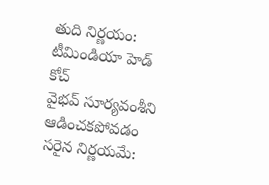తుది నిర్ణయం: టీమిండియా హెడ్ కోచ్
వైభవ్ సూర్యవంశీని ఆడించకపోవడం సరైన నిర్ణయమే: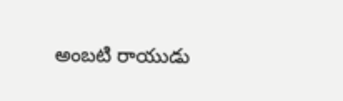అంబటి రాయుడు